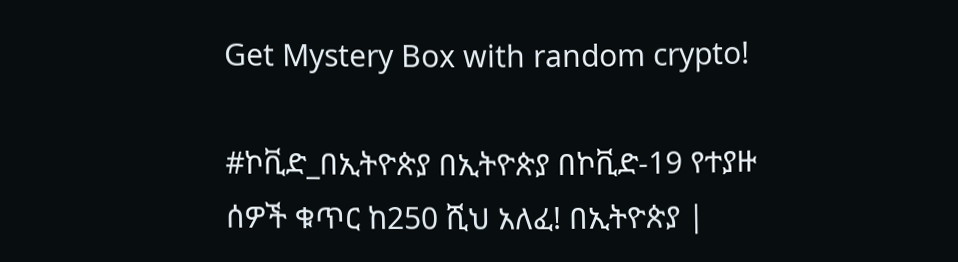Get Mystery Box with random crypto!

#ኮቪድ_በኢትዮጵያ በኢትዮጵያ በኮቪድ-19 የተያዙ ሰዎች ቁጥር ከ250 ሺህ አለፈ! በኢትዮጵያ |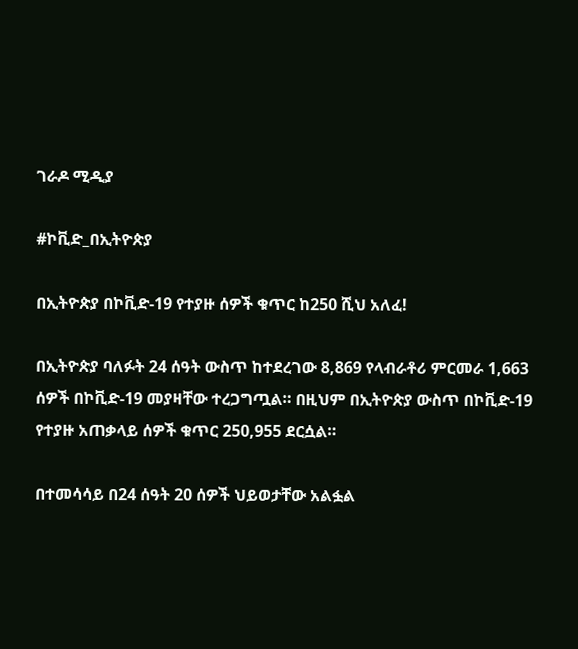ገራዶ ሚዲያ

#ኮቪድ_በኢትዮጵያ

በኢትዮጵያ በኮቪድ-19 የተያዙ ሰዎች ቁጥር ከ250 ሺህ አለፈ!

በኢትዮጵያ ባለፉት 24 ሰዓት ውስጥ ከተደረገው 8,869 የላብራቶሪ ምርመራ 1,663 ሰዎች በኮቪድ-19 መያዛቸው ተረጋግጧል። በዚህም በኢትዮጵያ ውስጥ በኮቪድ-19 የተያዙ አጠቃላይ ሰዎች ቁጥር 250,955 ደርሷል።

በተመሳሳይ በ24 ሰዓት 20 ሰዎች ህይወታቸው አልፏል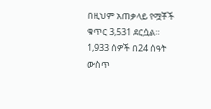በዚህም አጠቃላይ የሟቾች ቁጥር 3,531 ደርሷል። 1,933 ሰዎች በ24 ሰዓት ውስጥ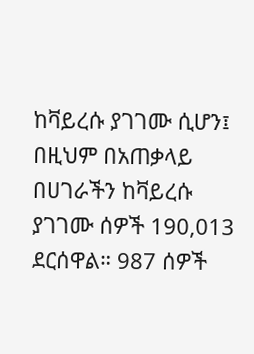ከቫይረሱ ያገገሙ ሲሆን፤ በዚህም በአጠቃላይ በሀገራችን ከቫይረሱ ያገገሙ ሰዎች 190,013 ደርሰዋል። 987 ሰዎች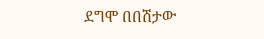ደግሞ በበሽታው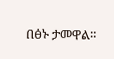በፅኑ ታመዋል።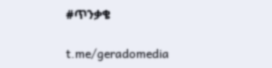#ጥንቃቄ

t.me/geradomedia